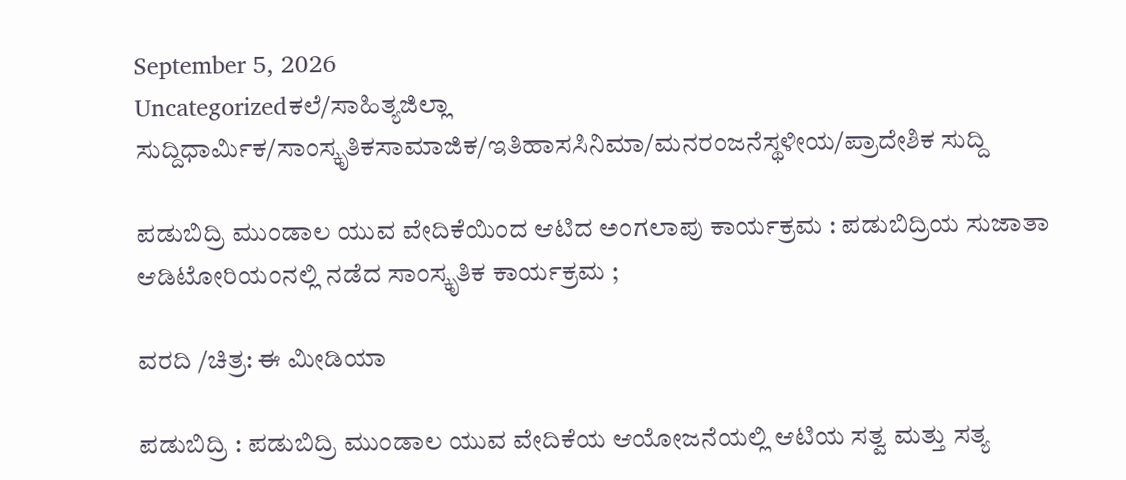September 5, 2026
Uncategorizedಕಲೆ/ಸಾಹಿತ್ಯಜಿಲ್ಲಾ ಸುದ್ದಿಧಾರ್ಮಿಕ/ಸಾಂಸ್ಕೃತಿಕಸಾಮಾಜಿಕ/ಇತಿಹಾಸಸಿನಿಮಾ/ಮನರಂಜನೆಸ್ಥಳೀಯ/ಪ್ರಾದೇಶಿಕ ಸುದ್ದಿ

ಪಡುಬಿದ್ರಿ ಮುಂಡಾಲ ಯುವ ವೇದಿಕೆಯಿಂದ ಆಟಿದ ಅಂಗಲಾಪು ಕಾರ್ಯಕ್ರಮ : ಪಡುಬಿದ್ರಿಯ ಸುಜಾತಾ ಆಡಿಟೋರಿಯಂನಲ್ಲಿ ನಡೆದ ಸಾಂಸ್ಕೃತಿಕ ಕಾರ್ಯಕ್ರಮ ;

ವರದಿ /ಚಿತ್ರ: ಈ ಮೀಡಿಯಾ

ಪಡುಬಿದ್ರಿ : ಪಡುಬಿದ್ರಿ ಮುಂಡಾಲ ಯುವ ವೇದಿಕೆಯ ಆಯೋಜನೆಯಲ್ಲಿ ಆಟಿಯ ಸತ್ವ ಮತ್ತು ಸತ್ಯ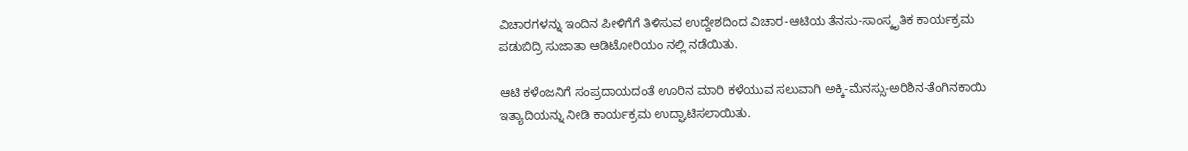ವಿಚಾರಗಳನ್ನು ಇಂದಿನ ಪೀಳಿಗೆಗೆ ತಿಳಿಸುವ ಉದ್ದೇಶದಿಂದ ವಿಚಾರ-ಆಟಿಯ ತೆನಸು-ಸಾಂಸ್ಕೃತಿಕ ಕಾರ್ಯಕ್ರಮ ಪಡುಬಿದ್ರಿ ಸುಜಾತಾ ಆಡಿಟೋರಿಯಂ ನಲ್ಲಿ ನಡೆಯಿತು.

ಆಟಿ ಕಳೆಂಜನಿಗೆ ಸಂಪ್ರದಾಯದಂತೆ ಊರಿನ ಮಾರಿ ಕಳೆಯುವ ಸಲುವಾಗಿ ಅಕ್ಕಿ-ಮೆನಸ್ಸು-ಅರಿಶಿನ-ತೆಂಗಿನಕಾಯಿ ಇತ್ಯಾದಿಯನ್ನು ನೀಡಿ ಕಾರ್ಯಕ್ರಮ ಉದ್ಘಾಟಿಸಲಾಯಿತು.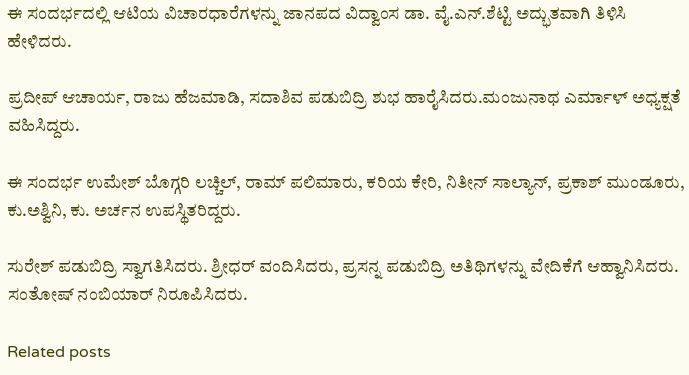ಈ ಸಂದರ್ಭದಲ್ಲಿ ಆಟಿಯ ವಿಚಾರಧಾರೆಗಳನ್ನು ಜಾನಪದ ವಿದ್ವಾಂಸ ಡಾ. ವೈ.ಎನ್.ಶೆಟ್ಟಿ ಅದ್ಭುತವಾಗಿ ತಿಳಿಸಿ ಹೇಳಿದರು.

ಪ್ರದೀಪ್ ಆಚಾರ್ಯ, ರಾಜು ಹೆಜಮಾಡಿ, ಸದಾಶಿವ ಪಡುಬಿದ್ರಿ ಶುಭ ಹಾರೈಸಿದರು.ಮಂಜುನಾಥ ಎರ್ಮಾಳ್ ಅಧ್ಯಕ್ಷತೆ ವಹಿಸಿದ್ದರು.

ಈ ಸಂದರ್ಭ ಉಮೇಶ್ ಬೊಗ್ಗರಿ ಲಚ್ಚಿಲ್, ರಾಮ್ ಪಲಿಮಾರು, ಕರಿಯ ಕೇರಿ, ನಿತೀನ್ ಸಾಲ್ಯಾನ್, ಪ್ರಕಾಶ್ ಮುಂಡೂರು, ಕು.ಅಶ್ವಿನಿ, ಕು. ಅರ್ಚನ ಉಪಸ್ಥಿತರಿದ್ದರು.

ಸುರೇಶ್ ಪಡುಬಿದ್ರಿ ಸ್ವಾಗತಿಸಿದರು. ಶ್ರೀಧ‌ರ್ ವಂದಿಸಿದರು, ಪ್ರಸನ್ನ ಪಡುಬಿದ್ರಿ ಅತಿಥಿಗಳನ್ನು ವೇದಿಕೆಗೆ ಆಹ್ವಾನಿಸಿದರು. ಸಂತೋಷ್ ನಂಬಿಯಾರ್ ನಿರೂಪಿಸಿದರು.

Related posts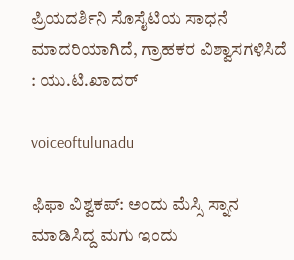ಪ್ರಿಯದರ್ಶಿನಿ ಸೊಸೈಟಿಯ ಸಾಧನೆ ಮಾದರಿಯಾಗಿದೆ, ಗ್ರಾಹಕರ ವಿಶ್ವಾಸಗಳಿಸಿದೆ : ಯು.ಟಿ.ಖಾದರ್

voiceoftulunadu

ಫಿಫಾ ವಿಶ್ವಕಪ್: ಅಂದು ಮೆಸ್ಸಿ ಸ್ನಾನ ಮಾಡಿಸಿದ್ದ ಮಗು ಇಂದು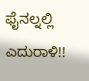ಫೈನಲ್ನಲ್ಲಿ ಎದುರಾಳಿ!!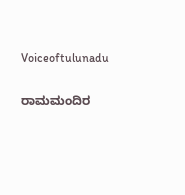Voiceoftulunadu

ರಾಮಮಂದಿರ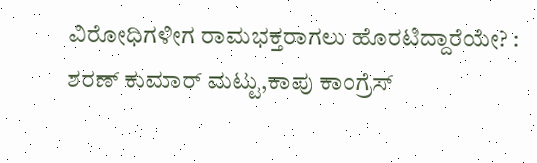ವಿರೋಧಿಗಳೀಗ ರಾಮಭಕ್ತರಾಗಲು ಹೊರಟಿದ್ದಾರೆಯೇ? : ಶರಣ್ ಕುಮಾರ್ ಮಟ್ಟು,ಕಾಪು ಕಾಂಗ್ರೆಸ್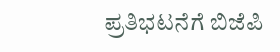ಪ್ರತಿಭಟನೆಗೆ ಬಿಜೆಪಿ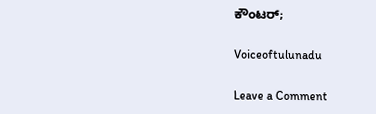ಕೌಂಟರ್;

Voiceoftulunadu

Leave a Comment